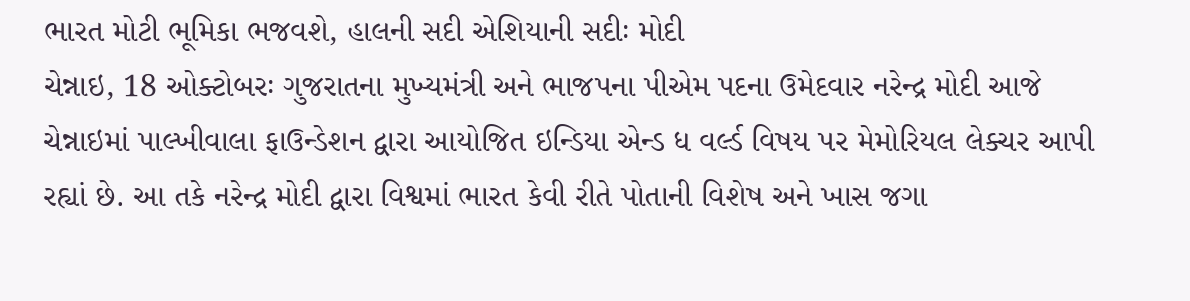ભારત મોટી ભૂમિકા ભજવશે, હાલની સદી એશિયાની સદીઃ મોદી
ચેન્નાઇ, 18 ઓક્ટોબરઃ ગુજરાતના મુખ્યમંત્રી અને ભાજપના પીએમ પદના ઉમેદવાર નરેન્દ્ર મોદી આજે ચેન્નાઇમાં પાલ્ખીવાલા ફાઉન્ડેશન દ્વારા આયોજિત ઇન્ડિયા એન્ડ ધ વર્લ્ડ વિષય પર મેમોરિયલ લેક્ચર આપી રહ્યાં છે. આ તકે નરેન્દ્ર મોદી દ્વારા વિશ્વમાં ભારત કેવી રીતે પોતાની વિશેષ અને ખાસ જગા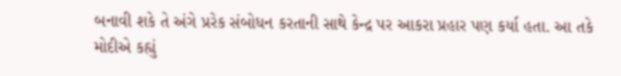બનાવી શકે તે અંગે પ્રરેક સંબોધન કરતાની સાથે કેન્દ્ર પર આકરા પ્રહાર પણ કર્યા હતા. આ તકે મોદીએ કહ્યું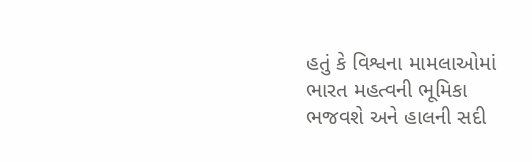હતું કે વિશ્વના મામલાઓમાં ભારત મહત્વની ભૂમિકા ભજવશે અને હાલની સદી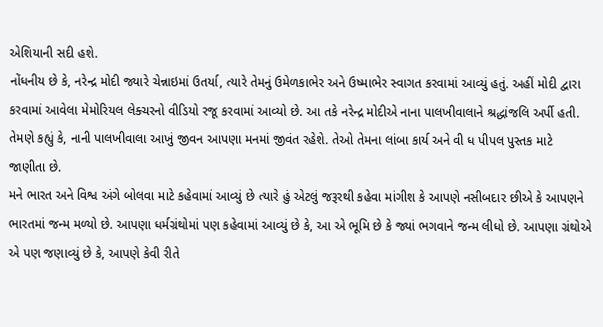એશિયાની સદી હશે.
નોંધનીય છે કે, નરેન્દ્ર મોદી જ્યારે ચેન્નાઇમાં ઉતર્યા, ત્યારે તેમનું ઉમેળકાભેર અને ઉષ્માભેર સ્વાગત કરવામાં આવ્યું હતું. અહીં મોદી દ્વારા કરવામાં આવેલા મેમોરિયલ લેક્ચરનો વીડિયો રજૂ કરવામાં આવ્યો છે. આ તકે નરેન્દ્ર મોદીએ નાના પાલખીવાલાને શ્રદ્ધાંજલિ અર્પી હતી. તેમણે કહ્યું કે, નાની પાલખીવાલા આખું જીવન આપણા મનમાં જીવંત રહેશે. તેઓ તેમના લાંબા કાર્ય અને વી ધ પીપલ પુસ્તક માટે જાણીતા છે.
મને ભારત અને વિશ્વ અંગે બોલવા માટે કહેવામાં આવ્યું છે ત્યારે હું એટલું જરૂરથી કહેવા માંગીશ કે આપણે નસીબદાર છીએ કે આપણને ભારતમાં જન્મ મળ્યો છે. આપણા ધર્મગ્રંથોમાં પણ કહેવામાં આવ્યું છે કે, આ એ ભૂમિ છે કે જ્યાં ભગવાને જન્મ લીધો છે. આપણા ગ્રંથોએ એ પણ જણાવ્યું છે કે, આપણે કેવી રીતે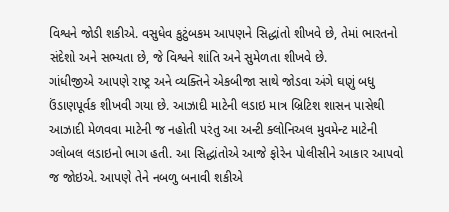વિશ્વને જોડી શકીએ. વસુધેવ કુટુંબકમ આપણને સિદ્ધાંતો શીખવે છે, તેમાં ભારતનો સંદેશો અને સભ્યતા છે, જે વિશ્વને શાંતિ અને સુમેળતા શીખવે છે.
ગાંધીજીએ આપણે રાષ્ટ્ર અને વ્યક્તિને એકબીજા સાથે જોડવા અંગે ઘણું બધુ ઉંડાણપૂર્વક શીખવી ગયા છે. આઝાદી માટેની લડાઇ માત્ર બ્રિટિશ શાસન પાસેથી આઝાદી મેળવવા માટેની જ નહોતી પરંતુ આ અન્ટી ક્લોનિઅલ મુવમેન્ટ માટેની ગ્લોબલ લડાઇનો ભાગ હતી. આ સિદ્ધાંતોએ આજે ફોરેન પોલીસીને આકાર આપવો જ જોઇએ. આપણે તેને નબળુ બનાવી શકીએ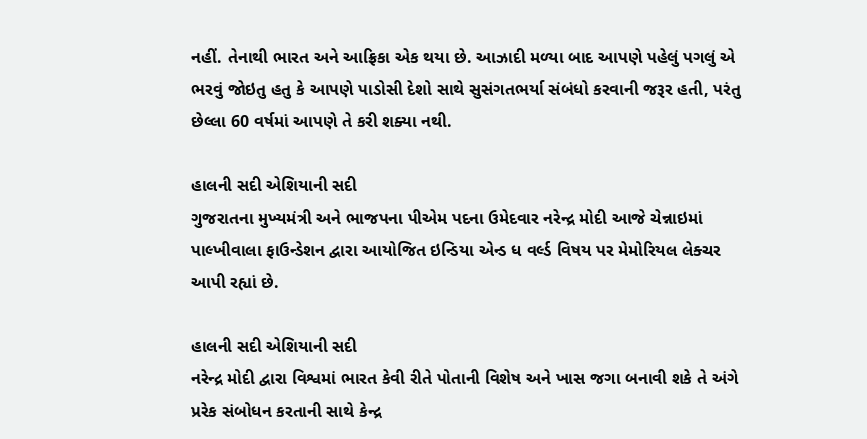નહીં. તેનાથી ભારત અને આફ્રિકા એક થયા છે. આઝાદી મળ્યા બાદ આપણે પહેલું પગલું એ ભરવું જોઇતુ હતુ કે આપણે પાડોસી દેશો સાથે સુસંગતભર્યા સંબંધો કરવાની જરૂર હતી, પરંતુ છેલ્લા 60 વર્ષમાં આપણે તે કરી શક્યા નથી.

હાલની સદી એશિયાની સદી
ગુજરાતના મુખ્યમંત્રી અને ભાજપના પીએમ પદના ઉમેદવાર નરેન્દ્ર મોદી આજે ચેન્નાઇમાં પાલ્ખીવાલા ફાઉન્ડેશન દ્વારા આયોજિત ઇન્ડિયા એન્ડ ધ વર્લ્ડ વિષય પર મેમોરિયલ લેક્ચર આપી રહ્યાં છે.

હાલની સદી એશિયાની સદી
નરેન્દ્ર મોદી દ્વારા વિશ્વમાં ભારત કેવી રીતે પોતાની વિશેષ અને ખાસ જગા બનાવી શકે તે અંગે પ્રરેક સંબોધન કરતાની સાથે કેન્દ્ર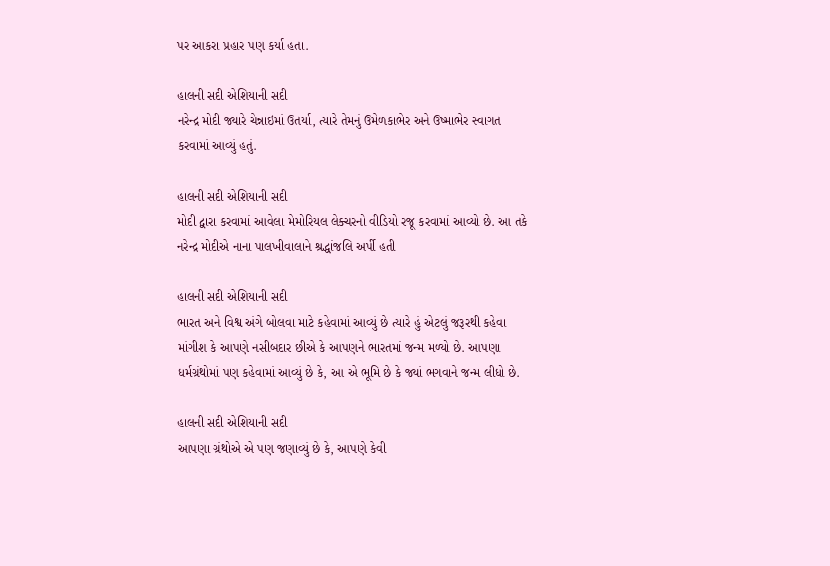પર આકરા પ્રહાર પણ કર્યા હતા.

હાલની સદી એશિયાની સદી
નરેન્દ્ર મોદી જ્યારે ચેન્નાઇમાં ઉતર્યા, ત્યારે તેમનું ઉમેળકાભેર અને ઉષ્માભેર સ્વાગત કરવામાં આવ્યું હતું.

હાલની સદી એશિયાની સદી
મોદી દ્વારા કરવામાં આવેલા મેમોરિયલ લેક્ચરનો વીડિયો રજૂ કરવામાં આવ્યો છે. આ તકે નરેન્દ્ર મોદીએ નાના પાલખીવાલાને શ્રદ્ધાંજલિ અર્પી હતી

હાલની સદી એશિયાની સદી
ભારત અને વિશ્વ અંગે બોલવા માટે કહેવામાં આવ્યું છે ત્યારે હું એટલું જરૂરથી કહેવા માંગીશ કે આપણે નસીબદાર છીએ કે આપણને ભારતમાં જન્મ મળ્યો છે. આપણા ધર્મગ્રંથોમાં પણ કહેવામાં આવ્યું છે કે, આ એ ભૂમિ છે કે જ્યાં ભગવાને જન્મ લીધો છે.

હાલની સદી એશિયાની સદી
આપણા ગ્રંથોએ એ પણ જણાવ્યું છે કે, આપણે કેવી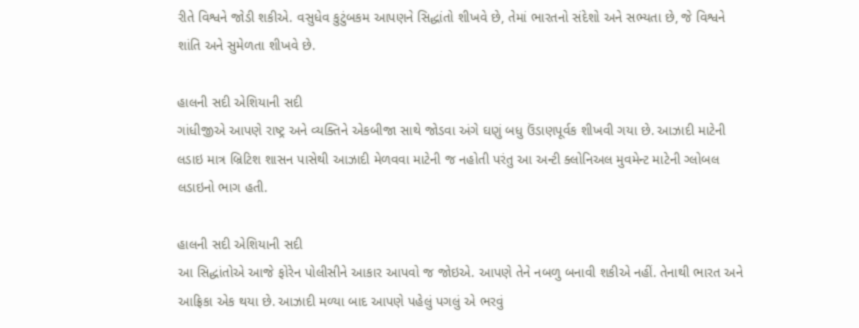રીતે વિશ્વને જોડી શકીએ. વસુધેવ કુટુંબકમ આપણને સિદ્ધાંતો શીખવે છે, તેમાં ભારતનો સંદેશો અને સભ્યતા છે, જે વિશ્વને શાંતિ અને સુમેળતા શીખવે છે.

હાલની સદી એશિયાની સદી
ગાંધીજીએ આપણે રાષ્ટ્ર અને વ્યક્તિને એકબીજા સાથે જોડવા અંગે ઘણું બધુ ઉંડાણપૂર્વક શીખવી ગયા છે. આઝાદી માટેની લડાઇ માત્ર બ્રિટિશ શાસન પાસેથી આઝાદી મેળવવા માટેની જ નહોતી પરંતુ આ અન્ટી ક્લોનિઅલ મુવમેન્ટ માટેની ગ્લોબલ લડાઇનો ભાગ હતી.

હાલની સદી એશિયાની સદી
આ સિદ્ધાંતોએ આજે ફોરેન પોલીસીને આકાર આપવો જ જોઇએ. આપણે તેને નબળુ બનાવી શકીએ નહીં. તેનાથી ભારત અને આફ્રિકા એક થયા છે. આઝાદી મળ્યા બાદ આપણે પહેલું પગલું એ ભરવું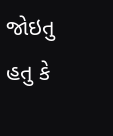જોઇતુ હતુ કે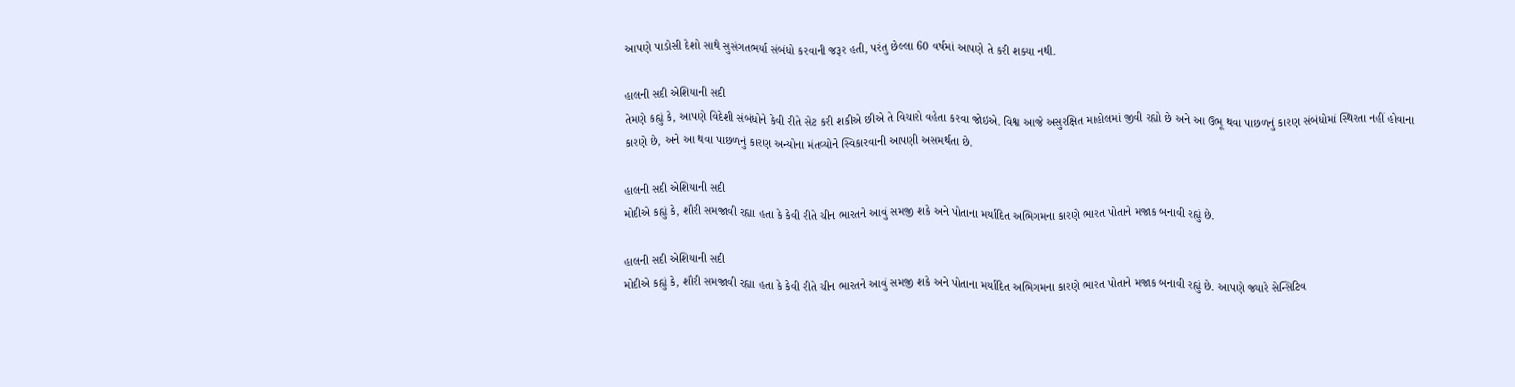આપણે પાડોસી દેશો સાથે સુસંગતભર્યા સંબંધો કરવાની જરૂર હતી, પરંતુ છેલ્લા 60 વર્ષમાં આપણે તે કરી શક્યા નથી.

હાલની સદી એશિયાની સદી
તેમણે કહ્યું કે, આપણે વિદેશી સંબંધોને કેવી રીતે સેટ કરી શકીએ છીએ તે વિચારો વહેતા કરવા જોઇએ. વિશ્વ આજે અસુરક્ષિત માહોલમાં જીવી રહ્યો છે અને આ ઉભૂ થવા પાછળનું કારણ સંબંધોમાં સ્થિરતા નહીં હોવાના કારણે છે, અને આ થવા પાછળનું કારણ અન્યોના મંતવ્યોને સ્વિકારવાની આપણી અસમર્થતા છે.

હાલની સદી એશિયાની સદી
મોદીએ કહ્યું કે, શૌરી સમજાવી રહ્યા હતા કે કેવી રીતે ચીન ભારતને આવું સમજી શકે અને પોતાના મર્યાદિત અભિગમના કારણે ભારત પોતાને મજાક બનાવી રહ્યું છે.

હાલની સદી એશિયાની સદી
મોદીએ કહ્યું કે, શૌરી સમજાવી રહ્યા હતા કે કેવી રીતે ચીન ભારતને આવું સમજી શકે અને પોતાના મર્યાદિત અભિગમના કારણે ભારત પોતાને મજાક બનાવી રહ્યું છે. આપણે જ્યારે સેન્સિટિવ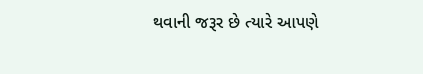થવાની જરૂર છે ત્યારે આપણે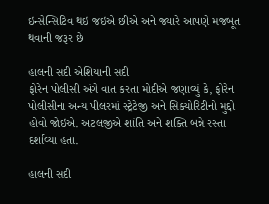ઇન્સેન્સિટિવ થઇ જઇએ છીએ અને જ્યારે આપણે મજબૂત થવાની જરૂર છે

હાલની સદી એશિયાની સદી
ફોરેન પોલીસી અંગે વાત કરતા મોદીએ જણાવ્યું કે, ફોરેન પોલીસીના અન્ય પીલરમાં સ્ટ્રેટેજી અને સિક્યોરિટીનો મુદ્દો હોવો જોઇએ. અટલજીએ શાંતિ અને શક્તિ બન્ને રસ્તા દર્શાવ્યા હતા.

હાલની સદી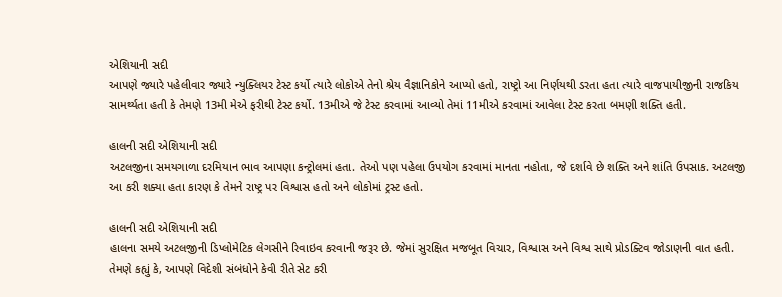એશિયાની સદી
આપણે જ્યારે પહેલીવાર જ્યારે ન્યુક્લિયર ટેસ્ટ કર્યો ત્યારે લોકોએ તેનો શ્રેય વૈજ્ઞાનિકોને આપ્યો હતો, રાષ્ટ્રો આ નિર્ણયથી ડરતા હતા ત્યારે વાજપાયીજીની રાજકિય સામર્થ્યતા હતી કે તેમણે 13મી મેએ ફરીથી ટેસ્ટ કર્યો. 13મીએ જે ટેસ્ટ કરવામાં આવ્યો તેમાં 11મીએ કરવામાં આવેલા ટેસ્ટ કરતા બમણી શક્તિ હતી.

હાલની સદી એશિયાની સદી
અટલજીના સમયગાળા દરમિયાન ભાવ આપણા કન્ટ્રોલમાં હતા. તેઓ પણ પહેલા ઉપયોગ કરવામાં માનતા નહોતા, જે દર્શાવે છે શક્તિ અને શાંતિ ઉપસાક. અટલજી આ કરી શક્યા હતા કારણ કે તેમને રાષ્ટ્ર પર વિશ્વાસ હતો અને લોકોમાં ટ્રસ્ટ હતો.

હાલની સદી એશિયાની સદી
હાલના સમયે અટલજીની ડિપ્લોમેટિક લેગસીને રિવાઇવ કરવાની જરૂર છે. જેમાં સુરક્ષિત મજબૂત વિચાર, વિશ્વાસ અને વિશ્વ સાથે પ્રોડક્ટિવ જોડાણની વાત હતી.
તેમણે કહ્યું કે, આપણે વિદેશી સંબંધોને કેવી રીતે સેટ કરી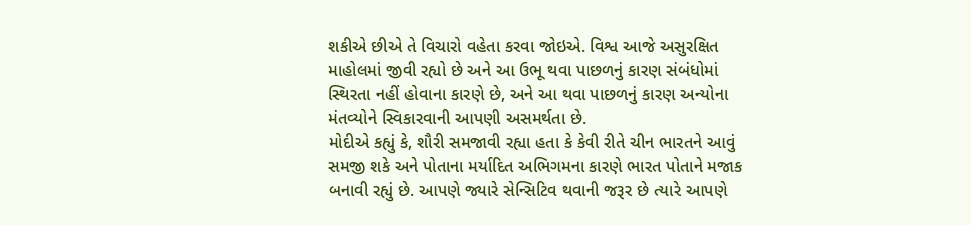શકીએ છીએ તે વિચારો વહેતા કરવા જોઇએ. વિશ્વ આજે અસુરક્ષિત માહોલમાં જીવી રહ્યો છે અને આ ઉભૂ થવા પાછળનું કારણ સંબંધોમાં સ્થિરતા નહીં હોવાના કારણે છે, અને આ થવા પાછળનું કારણ અન્યોના મંતવ્યોને સ્વિકારવાની આપણી અસમર્થતા છે.
મોદીએ કહ્યું કે, શૌરી સમજાવી રહ્યા હતા કે કેવી રીતે ચીન ભારતને આવું સમજી શકે અને પોતાના મર્યાદિત અભિગમના કારણે ભારત પોતાને મજાક બનાવી રહ્યું છે. આપણે જ્યારે સેન્સિટિવ થવાની જરૂર છે ત્યારે આપણે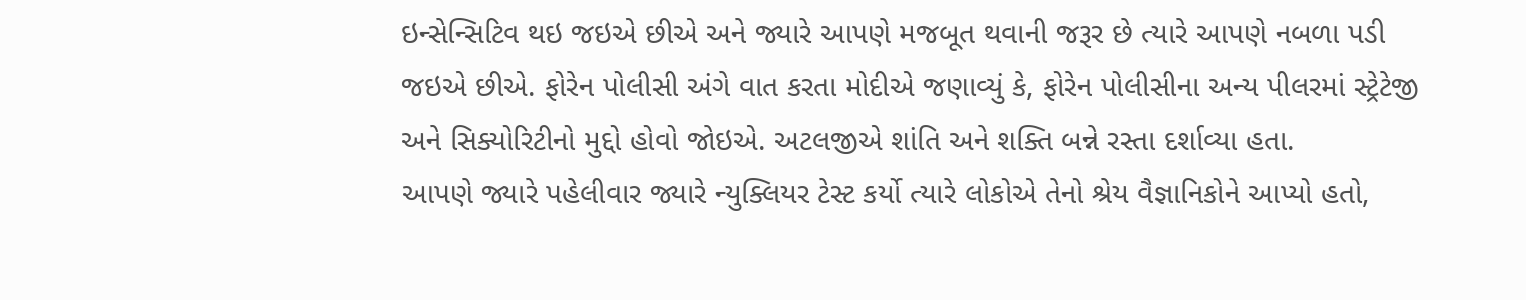ઇન્સેન્સિટિવ થઇ જઇએ છીએ અને જ્યારે આપણે મજબૂત થવાની જરૂર છે ત્યારે આપણે નબળા પડી જઇએ છીએ. ફોરેન પોલીસી અંગે વાત કરતા મોદીએ જણાવ્યું કે, ફોરેન પોલીસીના અન્ય પીલરમાં સ્ટ્રેટેજી અને સિક્યોરિટીનો મુદ્દો હોવો જોઇએ. અટલજીએ શાંતિ અને શક્તિ બન્ને રસ્તા દર્શાવ્યા હતા.
આપણે જ્યારે પહેલીવાર જ્યારે ન્યુક્લિયર ટેસ્ટ કર્યો ત્યારે લોકોએ તેનો શ્રેય વૈજ્ઞાનિકોને આપ્યો હતો,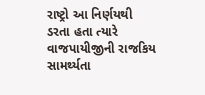રાષ્ટ્રો આ નિર્ણયથી ડરતા હતા ત્યારે વાજપાયીજીની રાજકિય સામર્થ્યતા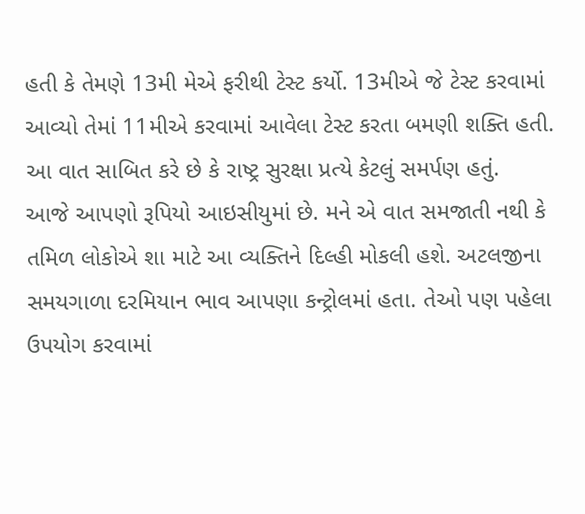હતી કે તેમણે 13મી મેએ ફરીથી ટેસ્ટ કર્યો. 13મીએ જે ટેસ્ટ કરવામાં આવ્યો તેમાં 11મીએ કરવામાં આવેલા ટેસ્ટ કરતા બમણી શક્તિ હતી. આ વાત સાબિત કરે છે કે રાષ્ટ્ર સુરક્ષા પ્રત્યે કેટલું સમર્પણ હતું.
આજે આપણો રૂપિયો આઇસીયુમાં છે. મને એ વાત સમજાતી નથી કે તમિળ લોકોએ શા માટે આ વ્યક્તિને દિલ્હી મોકલી હશે. અટલજીના સમયગાળા દરમિયાન ભાવ આપણા કન્ટ્રોલમાં હતા. તેઓ પણ પહેલા ઉપયોગ કરવામાં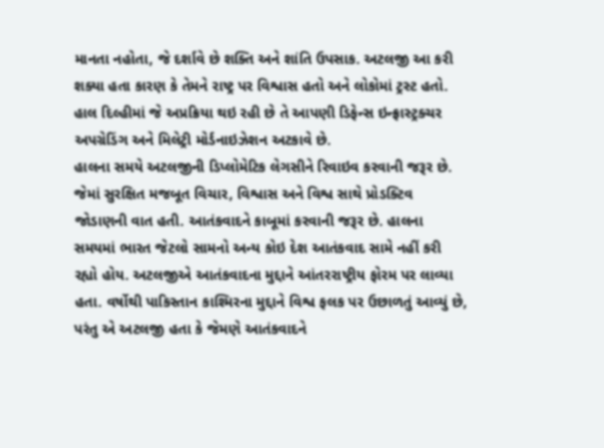માનતા નહોતા, જે દર્શાવે છે શક્તિ અને શાંતિ ઉપસાક. અટલજી આ કરી શક્યા હતા કારણ કે તેમને રાષ્ટ્ર પર વિશ્વાસ હતો અને લોકોમાં ટ્રસ્ટ હતો. હાલ દિલ્હીમાં જે અપ્રક્રિયા થઇ રહી છે તે આપણી ડિફેન્સ ઇન્ફ્રાસ્ટ્રક્ચર અપગ્રેડિંગ અને મિલેટ્રી મોર્ડનાઇઝેશન અટકાવે છે.
હાલના સમયે અટલજીની ડિપ્લોમેટિક લેગસીને રિવાઇવ કરવાની જરૂર છે. જેમાં સુરક્ષિત મજબૂત વિચાર, વિશ્વાસ અને વિશ્વ સાથે પ્રોડક્ટિવ જોડાણની વાત હતી. આતંકવાદને કાબૂમાં કરવાની જરૂર છે. હાલના સમયમાં ભારત જેટલો સામનો અન્ય કોઇ દેશ આતંકવાદ સામે નહીં કરી રહ્યો હોય. અટલજીએ આતંકવાદના મુદ્દાને આંતરરાષ્ટ્રીય ફોરમ પર લાવ્યા હતા. વર્ષોથી પાકિસ્તાન કાશ્મિરના મુદ્દાને વિશ્વ ફલક પર ઉછાળતું આવ્યું છે, પરંતુ એ અટલજી હતા કે જેમણે આતંકવાદને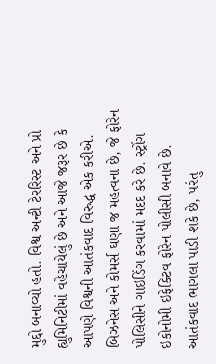મુદ્દો બનાવ્યો હતો. વિશ્વ અન્ટી ટેરરિસ્ટ અને પ્રો હ્યુમિનિટીમાં વહેચાયેલું છે અને આજે જરૂર છે કે આપણે વિશ્વની આતંકવાદ વિરુદ્ધ એક કરીએ.
બિઝનેસ અને કોમર્સ ઘણા જ મહત્વના છે, જે ફોરેન પોલિસીને ગાઇડિંગ કરવામાં મદદ કરે છે. સ્ટ્રોંગ ઇકોનોમી ઇફેક્ટિવ ફોરેન પોલીસી બનાવે છે. આતંકવાદ ભાગલા પાડી શકે છે, પરંતુ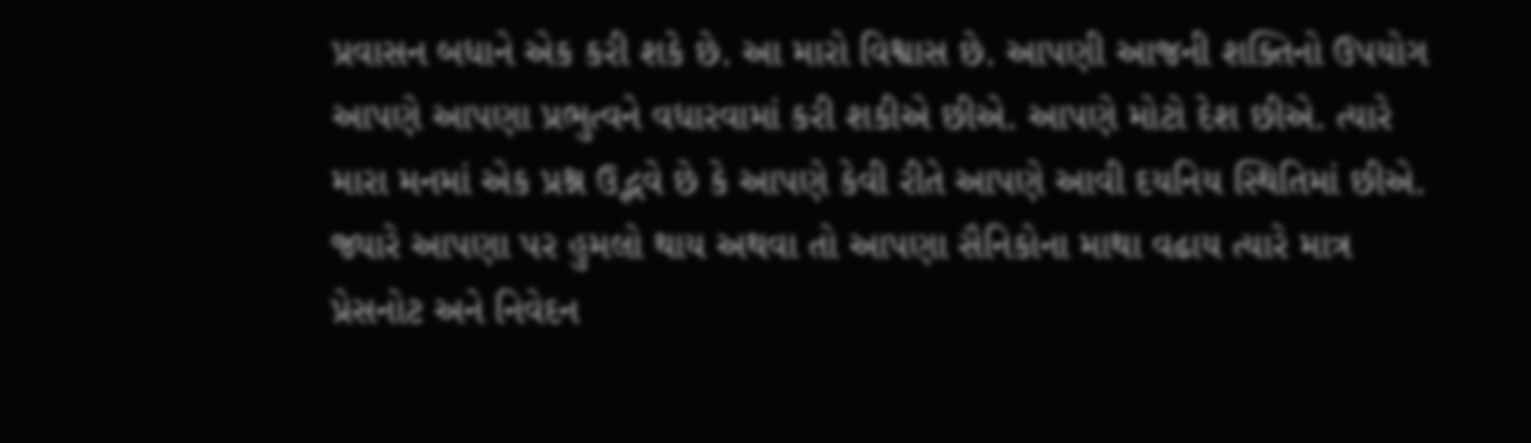પ્રવાસન બધાને એક કરી શકે છે. આ મારો વિશ્વાસ છે. આપણી આજની શક્તિનો ઉપયોગ આપણે આપણા પ્રભુત્વને વધારવામાં કરી શકીએ છીએ. આપણે મોટો દેશ છીએ. ત્યારે મારા મનમાં એક પ્રશ્ન ઉદ્ભવે છે કે આપણે કેવી રીતે આપણે આવી દયનિય સ્થિતિમાં છીએ. જ્યારે આપણા પર હુમલો થાય અથવા તો આપણા સૈનિકોના માથા વઢાય ત્યારે માત્ર પ્રેસનોટ અને નિવેદન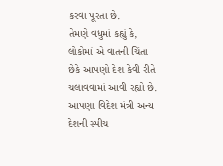કરવા પૂરતા છે.
તેમણે વધુમાં કહ્યું કે, લોકોમાં એ વાતની ચિંતા છેકે આપણો દેશ કેવી રીતે ચલાવવામાં આવી રહ્યો છે. આપણા વિદેશ મંત્રી અન્ય દેશની સ્પીચ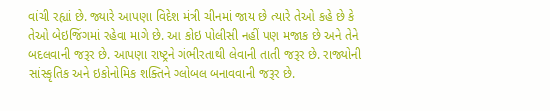વાંચી રહ્યાં છે. જ્યારે આપણા વિદેશ મંત્રી ચીનમાં જાય છે ત્યારે તેઓ કહે છે કે તેઓ બેઇજિંગમાં રહેવા માગે છે. આ કોઇ પોલીસી નહીં પણ મજાક છે અને તેને બદલવાની જરૂર છે. આપણા રાષ્ટ્રને ગંભીરતાથી લેવાની તાતી જરૂર છે. રાજ્યોની સાંસ્કૃતિક અને ઇકોનોમિક શક્તિને ગ્લોબલ બનાવવાની જરૂર છે.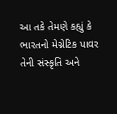આ તકે તેમણે કહ્યું કે ભારતનો મેગ્નેટિક પાવર તેની સંસ્કૃતિ અને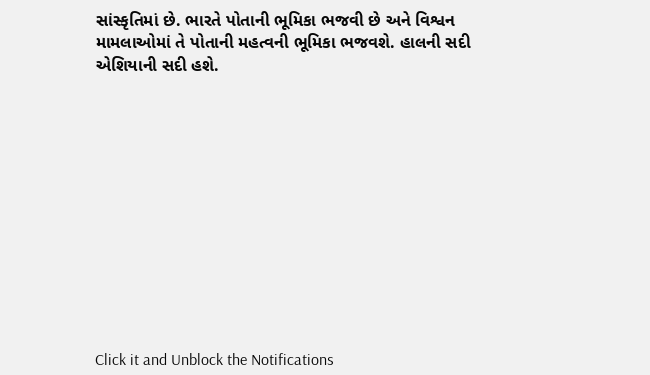સાંસ્કૃતિમાં છે. ભારતે પોતાની ભૂમિકા ભજવી છે અને વિશ્વન મામલાઓમાં તે પોતાની મહત્વની ભૂમિકા ભજવશે. હાલની સદી એશિયાની સદી હશે.












Click it and Unblock the Notifications